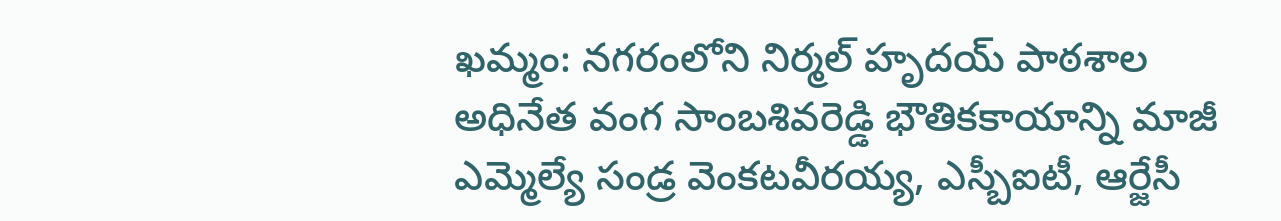ఖమ్మం: నగరంలోని నిర్మల్ హృదయ్ పాఠశాల అధినేత వంగ సాంబశివరెడ్డి భౌతికకాయాన్ని మాజీ ఎమ్మెల్యే సండ్ర వెంకటవీరయ్య, ఎస్బీఐటీ, ఆర్జేసీ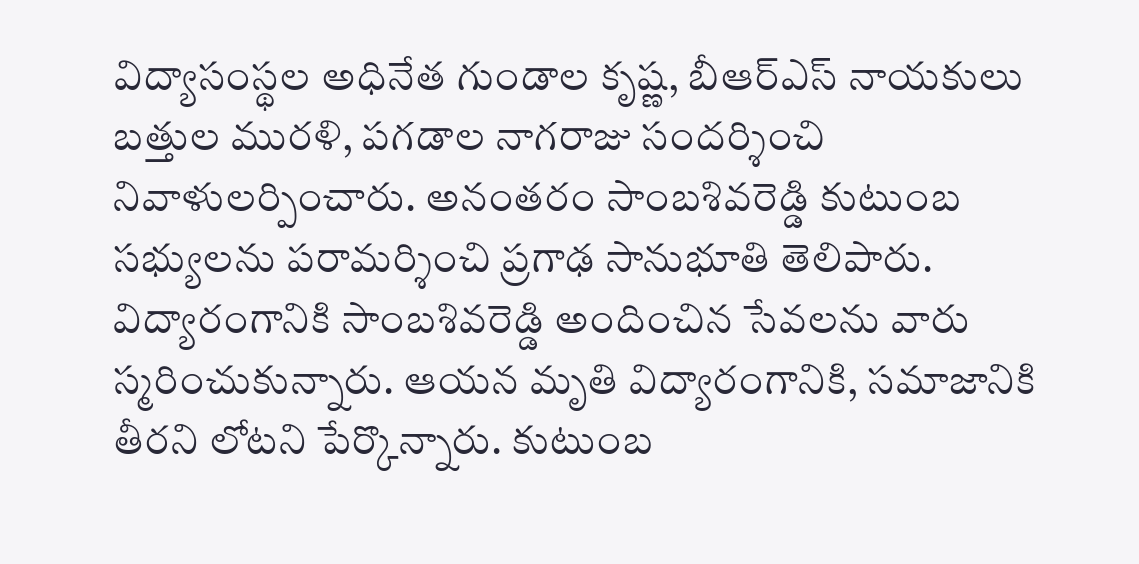విద్యాసంస్థల అధినేత గుండాల కృష్ణ, బీఆర్ఎస్ నాయకులు బత్తుల మురళి, పగడాల నాగరాజు సందర్శించి నివాళులర్పించారు. అనంతరం సాంబశివరెడ్డి కుటుంబ సభ్యులను పరామర్శించి ప్రగాఢ సానుభూతి తెలిపారు. విద్యారంగానికి సాంబశివరెడ్డి అందించిన సేవలను వారు స్మరించుకున్నారు. ఆయన మృతి విద్యారంగానికి, సమాజానికి తీరని లోటని పేర్కొన్నారు. కుటుంబ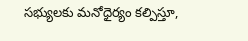సభ్యులకు మనోధైర్యం కల్పిస్తూ,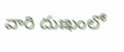వారి దుఃఖంలో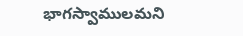భాగస్వాములమని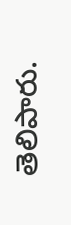తెలిపారు.